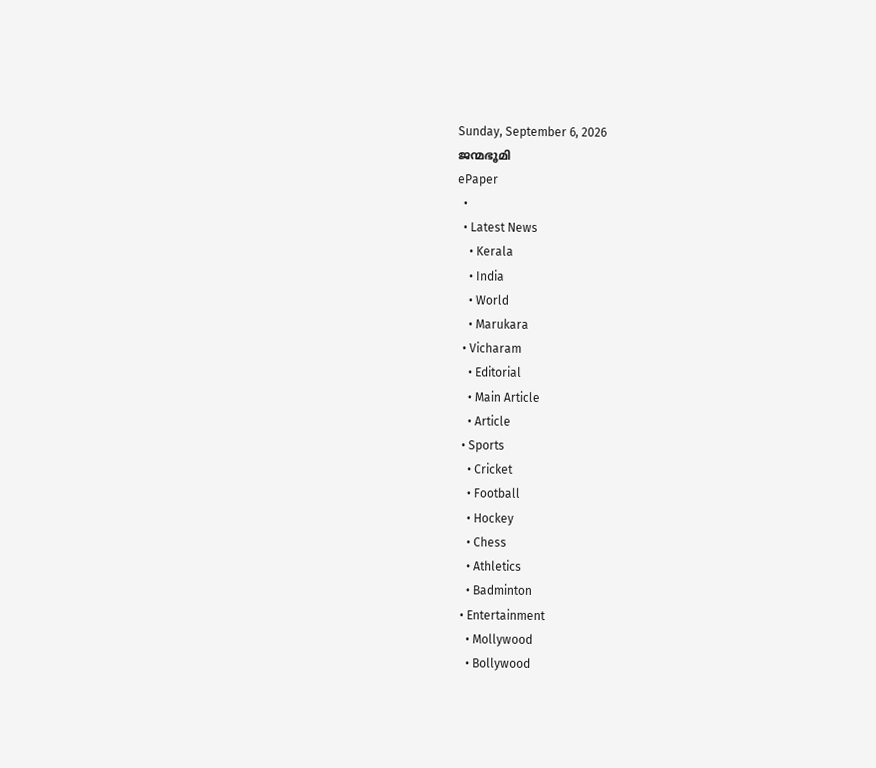Sunday, September 6, 2026
ജന്മഭൂമി
ePaper
  •
  • Latest News
    • Kerala
    • India
    • World
    • Marukara
  • Vicharam
    • Editorial
    • Main Article
    • Article
  • Sports
    • Cricket
    • Football
    • Hockey
    • Chess
    • Athletics
    • Badminton
  • Entertainment
    • Mollywood
    • Bollywood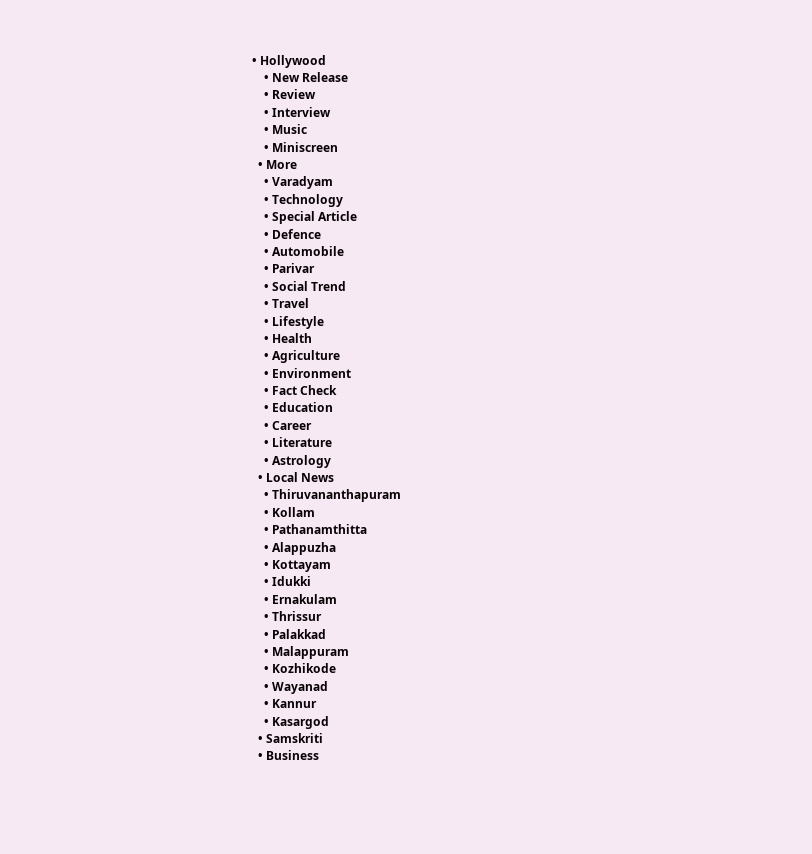• Hollywood
    • New Release
    • Review
    • Interview
    • Music
    • Miniscreen
  • More
    • Varadyam
    • Technology
    • Special Article
    • Defence
    • Automobile
    • Parivar
    • Social Trend
    • Travel
    • Lifestyle
    • Health
    • Agriculture
    • Environment
    • Fact Check
    • Education
    • Career
    • Literature
    • Astrology
  • Local News
    • Thiruvananthapuram
    • Kollam
    • Pathanamthitta
    • Alappuzha
    • Kottayam
    • Idukki
    • Ernakulam
    • Thrissur
    • Palakkad
    • Malappuram
    • Kozhikode
    • Wayanad
    • Kannur
    • Kasargod
  • Samskriti
  • Business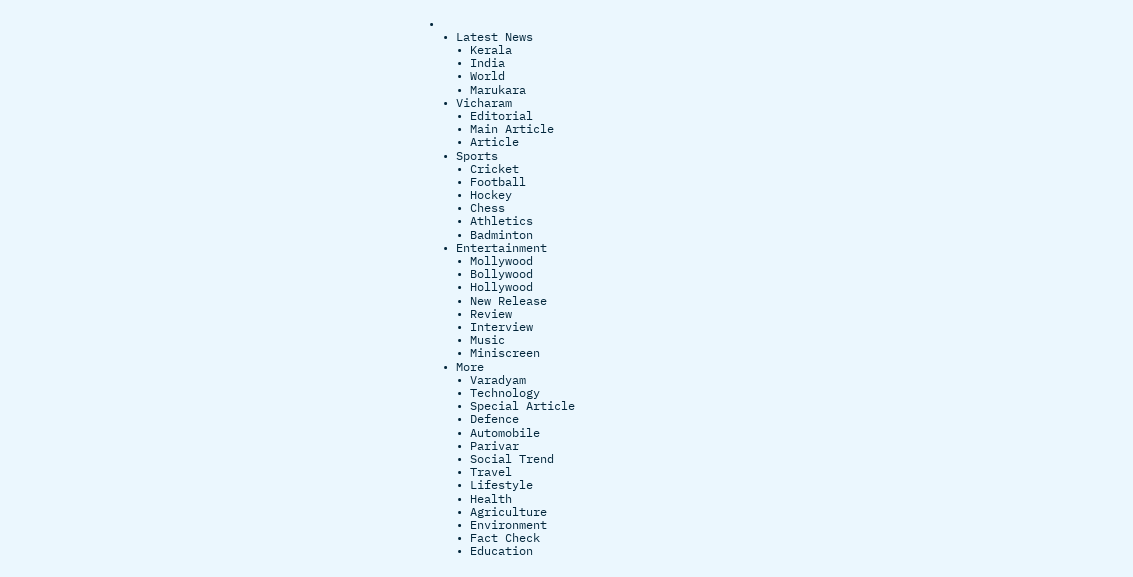•
  • Latest News
    • Kerala
    • India
    • World
    • Marukara
  • Vicharam
    • Editorial
    • Main Article
    • Article
  • Sports
    • Cricket
    • Football
    • Hockey
    • Chess
    • Athletics
    • Badminton
  • Entertainment
    • Mollywood
    • Bollywood
    • Hollywood
    • New Release
    • Review
    • Interview
    • Music
    • Miniscreen
  • More
    • Varadyam
    • Technology
    • Special Article
    • Defence
    • Automobile
    • Parivar
    • Social Trend
    • Travel
    • Lifestyle
    • Health
    • Agriculture
    • Environment
    • Fact Check
    • Education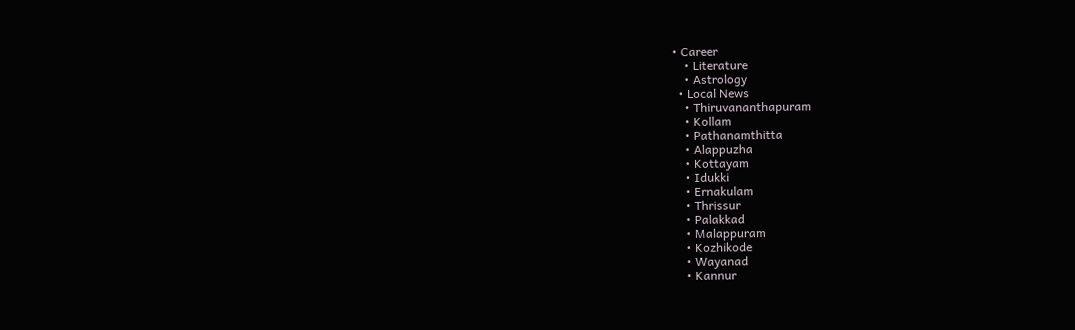• Career
    • Literature
    • Astrology
  • Local News
    • Thiruvananthapuram
    • Kollam
    • Pathanamthitta
    • Alappuzha
    • Kottayam
    • Idukki
    • Ernakulam
    • Thrissur
    • Palakkad
    • Malappuram
    • Kozhikode
    • Wayanad
    • Kannur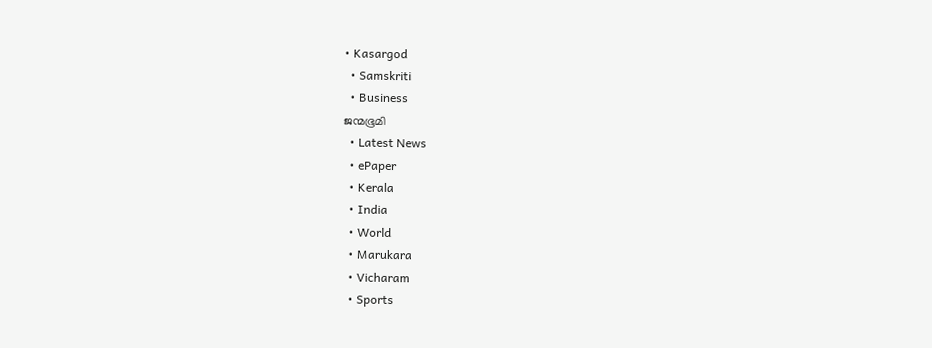• Kasargod
  • Samskriti
  • Business
ജന്മഭൂമി
  • Latest News
  • ePaper
  • Kerala
  • India
  • World
  • Marukara
  • Vicharam
  • Sports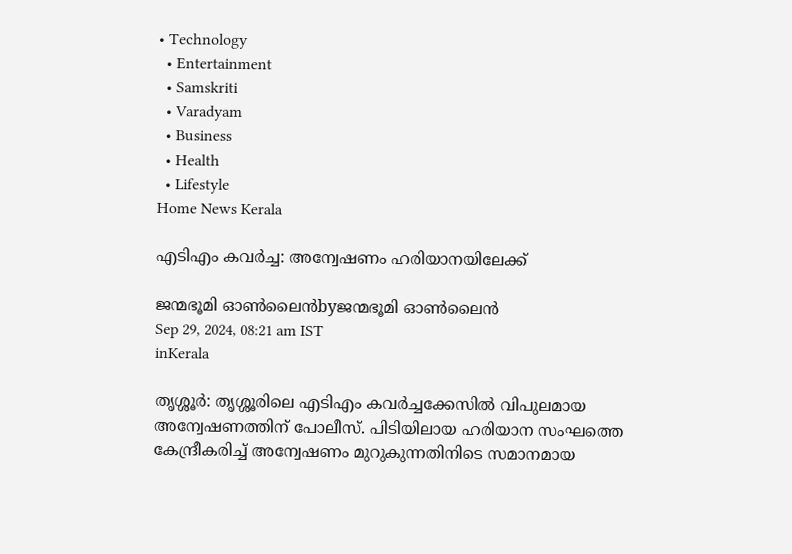• Technology
  • Entertainment
  • Samskriti
  • Varadyam
  • Business
  • Health
  • Lifestyle
Home News Kerala

എടിഎം കവര്‍ച്ച: അന്വേഷണം ഹരിയാനയിലേക്ക്

ജന്മഭൂമി ഓണ്‍ലൈന്‍byജന്മഭൂമി ഓണ്‍ലൈന്‍
Sep 29, 2024, 08:21 am IST
inKerala

തൃശ്ശൂര്‍: തൃശ്ശൂരിലെ എടിഎം കവര്‍ച്ചക്കേസില്‍ വിപുലമായ അന്വേഷണത്തിന് പോലീസ്. പിടിയിലായ ഹരിയാന സംഘത്തെ കേന്ദ്രീകരിച്ച് അന്വേഷണം മുറുകുന്നതിനിടെ സമാനമായ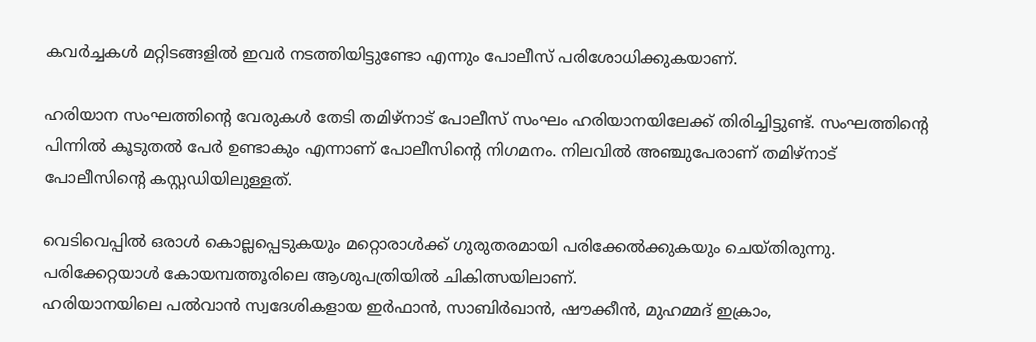കവര്‍ച്ചകള്‍ മറ്റിടങ്ങളില്‍ ഇവര്‍ നടത്തിയിട്ടുണ്ടോ എന്നും പോലീസ് പരിശോധിക്കുകയാണ്.

ഹരിയാന സംഘത്തിന്റെ വേരുകള്‍ തേടി തമിഴ്‌നാട് പോലീസ് സംഘം ഹരിയാനയിലേക്ക് തിരിച്ചിട്ടുണ്ട്. സംഘത്തിന്റെ പിന്നില്‍ കൂടുതല്‍ പേര്‍ ഉണ്ടാകും എന്നാണ് പോലീസിന്റെ നിഗമനം. നിലവില്‍ അഞ്ചുപേരാണ് തമിഴ്‌നാട് പോലീസിന്റെ കസ്റ്റഡിയിലുള്ളത്.

വെടിവെപ്പില്‍ ഒരാള്‍ കൊല്ലപ്പെടുകയും മറ്റൊരാള്‍ക്ക് ഗുരുതരമായി പരിക്കേല്‍ക്കുകയും ചെയ്തിരുന്നു. പരിക്കേറ്റയാള്‍ കോയമ്പത്തൂരിലെ ആശുപത്രിയില്‍ ചികിത്സയിലാണ്.
ഹരിയാനയിലെ പല്‍വാന്‍ സ്വദേശികളായ ഇര്‍ഫാന്‍, സാബിര്‍ഖാന്‍, ഷൗക്കീന്‍, മുഹമ്മദ് ഇക്രാം,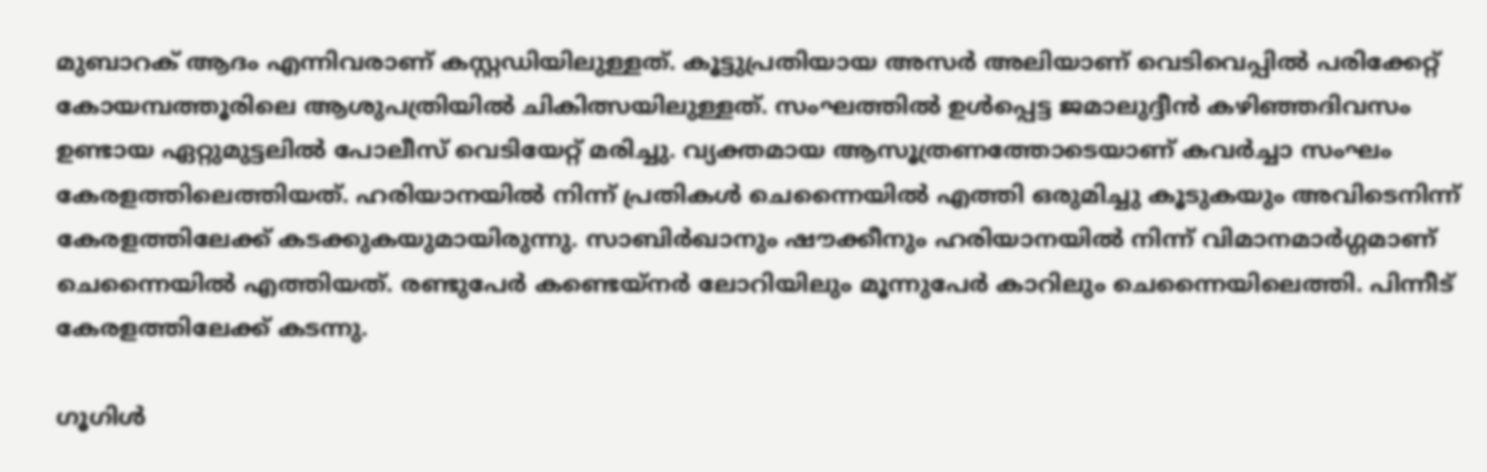മുബാറക് ആദം എന്നിവരാണ് കസ്റ്റഡിയിലുള്ളത്. കൂട്ടുപ്രതിയായ അസര്‍ അലിയാണ് വെടിവെപ്പില്‍ പരിക്കേറ്റ് കോയമ്പത്തൂരിലെ ആശുപത്രിയില്‍ ചികിത്സയിലുള്ളത്. സംഘത്തില്‍ ഉള്‍പ്പെട്ട ജമാലുദ്ദീന്‍ കഴിഞ്ഞദിവസം ഉണ്ടായ ഏറ്റുമുട്ടലില്‍ പോലീസ് വെടിയേറ്റ് മരിച്ചു. വ്യക്തമായ ആസൂത്രണത്തോടെയാണ് കവര്‍ച്ചാ സംഘം കേരളത്തിലെത്തിയത്. ഹരിയാനയില്‍ നിന്ന് പ്രതികള്‍ ചെന്നൈയില്‍ എത്തി ഒരുമിച്ചു കൂടുകയും അവിടെനിന്ന് കേരളത്തിലേക്ക് കടക്കുകയുമായിരുന്നു. സാബിര്‍ഖാനും ഷൗക്കീനും ഹരിയാനയില്‍ നിന്ന് വിമാനമാര്‍ഗ്ഗമാണ് ചെന്നൈയില്‍ എത്തിയത്. രണ്ടുപേര്‍ കണ്ടെയ്‌നര്‍ ലോറിയിലും മൂന്നുപേര്‍ കാറിലും ചെന്നൈയിലെത്തി. പിന്നീട് കേരളത്തിലേക്ക് കടന്നു.

ഗൂഗിള്‍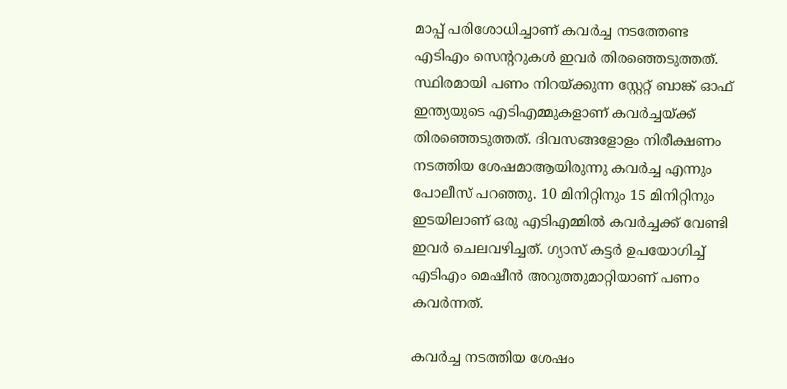മാപ്പ് പരിശോധിച്ചാണ് കവര്‍ച്ച നടത്തേണ്ട എടിഎം സെന്ററുകള്‍ ഇവര്‍ തിരഞ്ഞെടുത്തത്. സ്ഥിരമായി പണം നിറയ്‌ക്കുന്ന സ്റ്റേറ്റ് ബാങ്ക് ഓഫ് ഇന്ത്യയുടെ എടിഎമ്മുകളാണ് കവര്‍ച്ചയ്‌ക്ക് തിരഞ്ഞെടുത്തത്. ദിവസങ്ങളോളം നിരീക്ഷണം നടത്തിയ ശേഷമാആയിരുന്നു കവര്‍ച്ച എന്നും പോലീസ് പറഞ്ഞു. 10 മിനിറ്റിനും 15 മിനിറ്റിനും ഇടയിലാണ് ഒരു എടിഎമ്മില്‍ കവര്‍ച്ചക്ക് വേണ്ടി ഇവര്‍ ചെലവഴിച്ചത്. ഗ്യാസ് കട്ടര്‍ ഉപയോഗിച്ച് എടിഎം മെഷീന്‍ അറുത്തുമാറ്റിയാണ് പണം കവര്‍ന്നത്.

കവര്‍ച്ച നടത്തിയ ശേഷം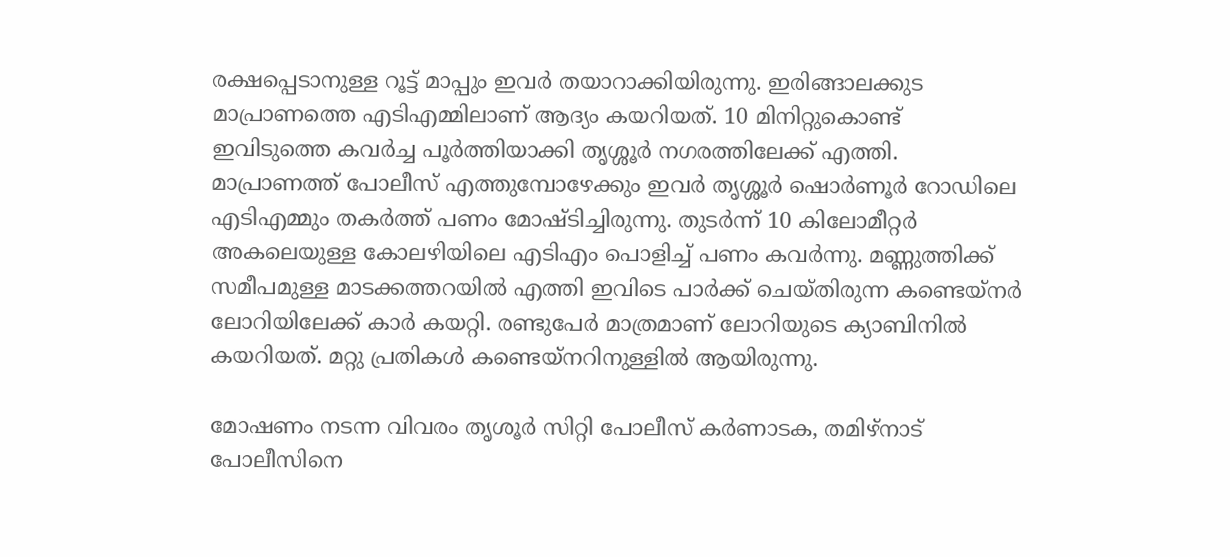രക്ഷപ്പെടാനുള്ള റൂട്ട് മാപ്പും ഇവര്‍ തയാറാക്കിയിരുന്നു. ഇരിങ്ങാലക്കുട മാപ്രാണത്തെ എടിഎമ്മിലാണ് ആദ്യം കയറിയത്. 10 മിനിറ്റുകൊണ്ട് ഇവിടുത്തെ കവര്‍ച്ച പൂര്‍ത്തിയാക്കി തൃശ്ശൂര്‍ നഗരത്തിലേക്ക് എത്തി. മാപ്രാണത്ത് പോലീസ് എത്തുമ്പോഴേക്കും ഇവര്‍ തൃശ്ശൂര്‍ ഷൊര്‍ണൂര്‍ റോഡിലെ എടിഎമ്മും തകര്‍ത്ത് പണം മോഷ്ടിച്ചിരുന്നു. തുടര്‍ന്ന് 10 കിലോമീറ്റര്‍ അകലെയുള്ള കോലഴിയിലെ എടിഎം പൊളിച്ച് പണം കവര്‍ന്നു. മണ്ണുത്തിക്ക് സമീപമുള്ള മാടക്കത്തറയില്‍ എത്തി ഇവിടെ പാര്‍ക്ക് ചെയ്തിരുന്ന കണ്ടെയ്‌നര്‍ ലോറിയിലേക്ക് കാര്‍ കയറ്റി. രണ്ടുപേര്‍ മാത്രമാണ് ലോറിയുടെ ക്യാബിനില്‍ കയറിയത്. മറ്റു പ്രതികള്‍ കണ്ടെയ്‌നറിനുള്ളില്‍ ആയിരുന്നു.

മോഷണം നടന്ന വിവരം തൃശൂര്‍ സിറ്റി പോലീസ് കര്‍ണാടക, തമിഴ്‌നാട് പോലീസിനെ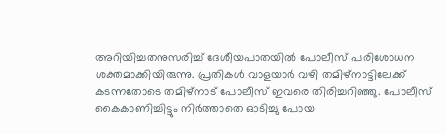അറിയിച്ചതനുസരിച്ച് ദേശീയപാതയില്‍ പോലീസ് പരിശോധന ശക്തമാക്കിയിരുന്നു. പ്രതികള്‍ വാളയാര്‍ വഴി തമിഴ്‌നാട്ടിലേക്ക് കടന്നതോടെ തമിഴ്‌നാട് പോലീസ് ഇവരെ തിരിച്ചറിഞ്ഞു. പോലീസ് കൈകാണിച്ചിട്ടും നിര്‍ത്താതെ ഓടിച്ചു പോയ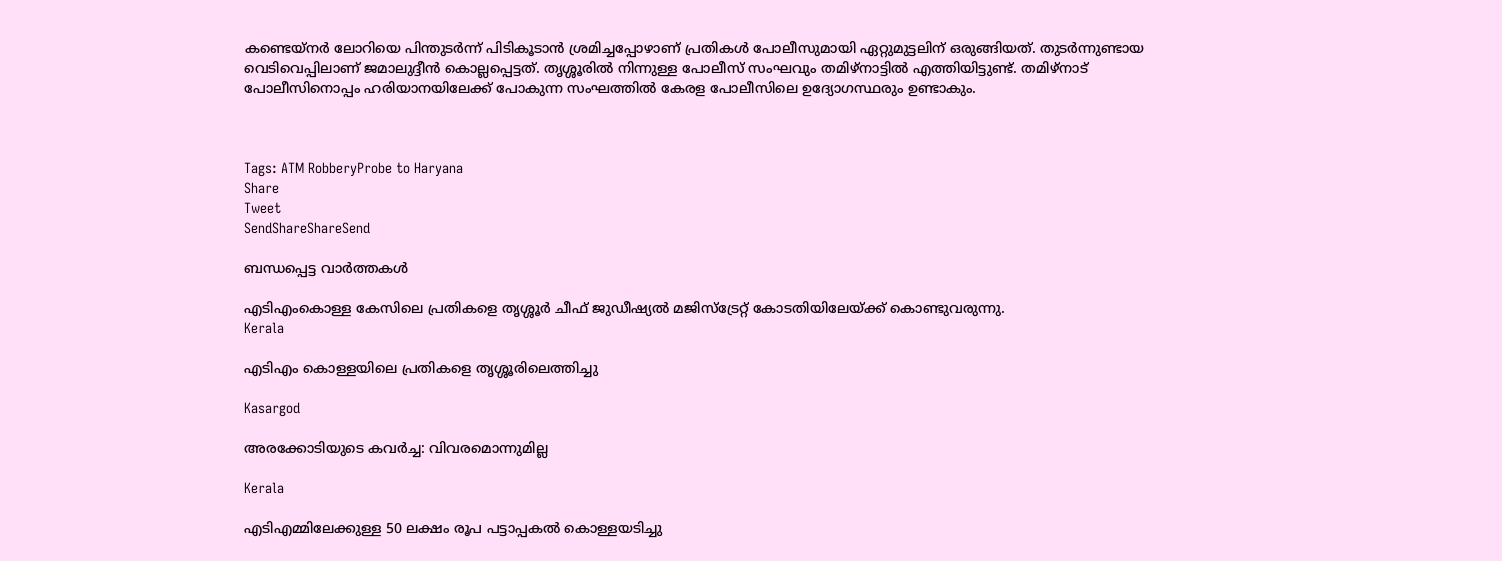കണ്ടെയ്‌നര്‍ ലോറിയെ പിന്തുടര്‍ന്ന് പിടികൂടാന്‍ ശ്രമിച്ചപ്പോഴാണ് പ്രതികള്‍ പോലീസുമായി ഏറ്റുമുട്ടലിന് ഒരുങ്ങിയത്. തുടര്‍ന്നുണ്ടായ വെടിവെപ്പിലാണ് ജമാലുദ്ദീന്‍ കൊല്ലപ്പെട്ടത്. തൃശ്ശൂരില്‍ നിന്നുള്ള പോലീസ് സംഘവും തമിഴ്‌നാട്ടില്‍ എത്തിയിട്ടുണ്ട്. തമിഴ്‌നാട് പോലീസിനൊപ്പം ഹരിയാനയിലേക്ക് പോകുന്ന സംഘത്തില്‍ കേരള പോലീസിലെ ഉദ്യോഗസ്ഥരും ഉണ്ടാകും.



Tags: ATM RobberyProbe to Haryana
Share
Tweet
SendShareShareSend

ബന്ധപ്പെട്ട വാര്‍ത്തകള്‍

എടിഎംകൊള്ള കേസിലെ പ്രതികളെ തൃശ്ശൂര്‍ ചീഫ് ജുഡീഷ്യല്‍ മജിസ്ട്രേറ്റ് കോടതിയിലേയ്ക്ക് കൊണ്ടുവരുന്നു.
Kerala

എടിഎം കൊള്ളയിലെ പ്രതികളെ തൃശ്ശൂരിലെത്തിച്ചു

Kasargod

അരക്കോടിയുടെ കവര്‍ച്ച: വിവരമൊന്നുമില്ല

Kerala

എടിഎമ്മിലേക്കുള്ള 50 ലക്ഷം രൂപ പട്ടാപ്പകല്‍ കൊള്ളയടിച്ചു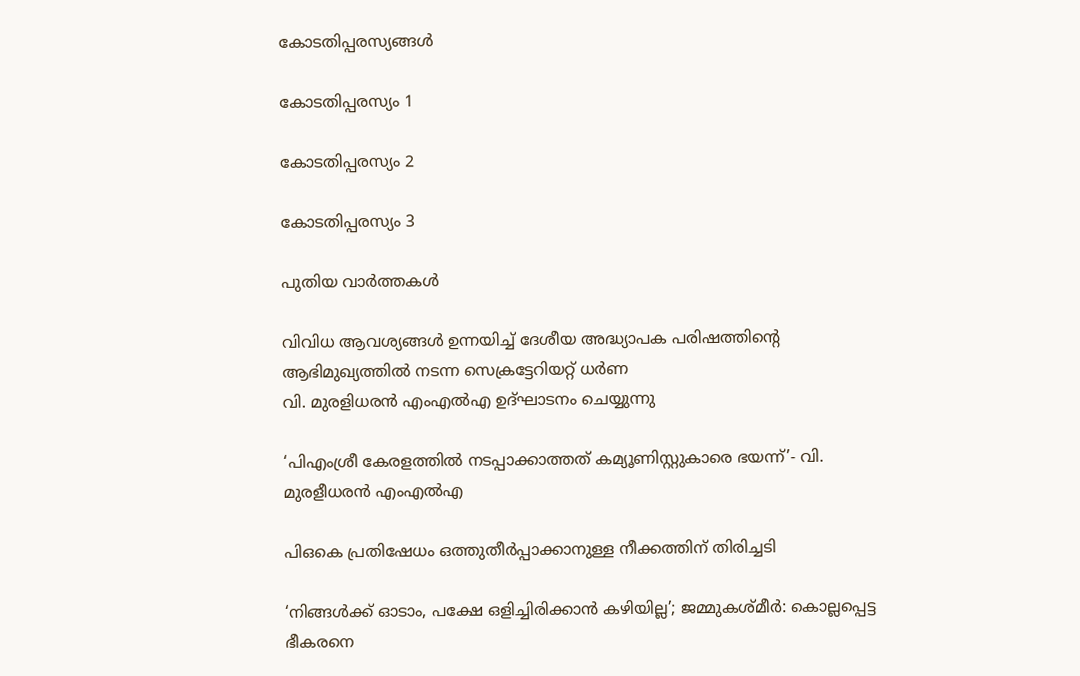കോടതിപ്പരസ്യങ്ങള്‍

കോടതിപ്പരസ്യം 1

കോടതിപ്പരസ്യം 2

കോടതിപ്പരസ്യം 3

പുതിയ വാര്‍ത്തകള്‍

വിവിധ ആവശ്യങ്ങള്‍ ഉന്നയിച്ച് ദേശീയ അദ്ധ്യാപക പരിഷത്തിന്റെ ആഭിമുഖ്യത്തില്‍ നടന്ന സെക്രട്ടേറിയറ്റ് ധര്‍ണ
വി. മുരളിധരന്‍ എംഎല്‍എ ഉദ്ഘാടനം ചെയ്യുന്നു

‘പിഎംശ്രീ കേരളത്തില്‍ നടപ്പാക്കാത്തത് കമ്യൂണിസ്റ്റുകാരെ ഭയന്ന്’- വി. മുരളീധരന്‍ എംഎല്‍എ

പിഒകെ പ്രതിഷേധം ഒത്തുതീര്‍പ്പാക്കാനുള്ള നീക്കത്തിന് തിരിച്ചടി

‘നിങ്ങള്‍ക്ക് ഓടാം, പക്ഷേ ഒളിച്ചിരിക്കാന്‍ കഴിയില്ല’; ജമ്മുകശ്മീര്‍: കൊല്ലപ്പെട്ട ഭീകരനെ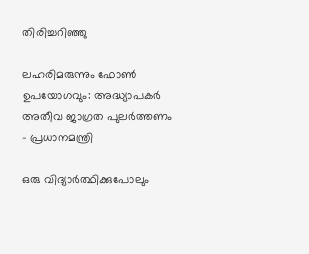തിരിച്ചറിഞ്ഞു

ലഹരിമരുന്നും ഫോണ്‍ ഉപയോഗവും: അദ്ധ്യാപകര്‍ അതീവ ജാഗ്രത പുലര്‍ത്തണം – പ്രധാനമന്ത്രി

ഒരു വിദ്യാര്‍ത്ഥിക്കുപോലും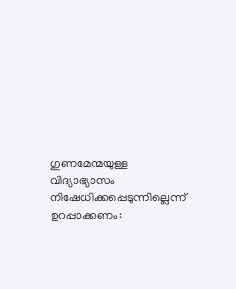ഗുണമേന്മയുള്ള വിദ്യാഭ്യാസം നിഷേധിക്കപ്പെടുന്നില്ലെന്ന് ഉറപ്പാക്കണം: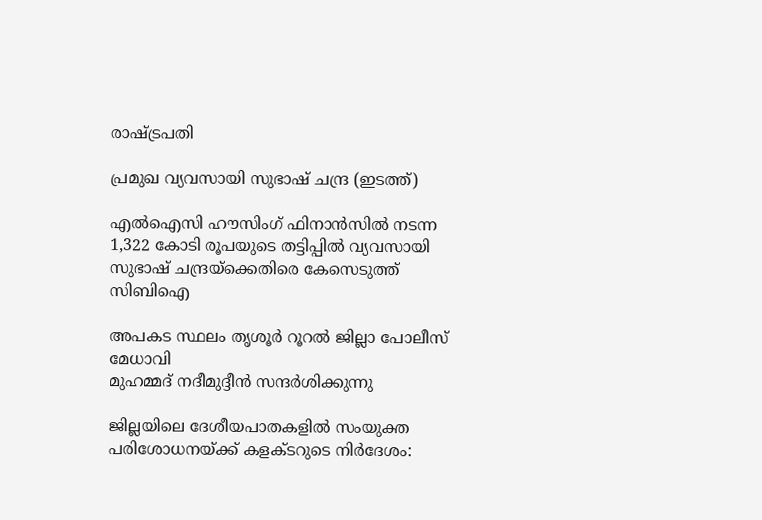രാഷ്‌ട്രപതി

പ്രമുഖ വ്യവസായി സുഭാഷ് ചന്ദ്ര (ഇടത്ത്)

എൽഐസി ഹൗസിംഗ് ഫിനാൻസിൽ നടന്ന 1,322 കോടി രൂപയുടെ തട്ടിപ്പിൽ വ്യവസായി സുഭാഷ് ചന്ദ്രയ്‌ക്കെതിരെ കേസെടുത്ത് സിബിഐ

അപകട സ്ഥലം തൃശൂര്‍ റൂറല്‍ ജില്ലാ പോലീസ് മേധാവി
മുഹമ്മദ് നദീമുദ്ദീന്‍ സന്ദര്‍ശിക്കുന്നു

ജില്ലയിലെ ദേശീയപാതകളില്‍ സംയുക്ത പരിശോധനയ്‌ക്ക് കളക്ടറുടെ നിര്‍ദേശം: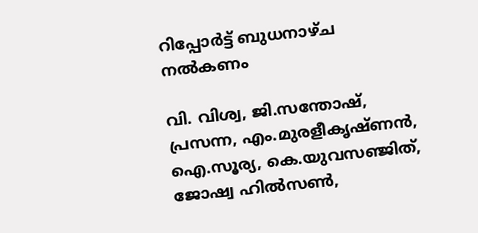റിപ്പോര്‍ട്ട് ബുധനാഴ്ച നല്‍കണം

വി. വിശ്വ, ജി.സന്തോഷ്, പ്രസന്ന, എം.മുരളീകൃഷ്ണന്‍, ഐ.സൂര്യ, കെ.യുവസഞ്ജിത്, ജോഷ്വ ഹില്‍സണ്‍,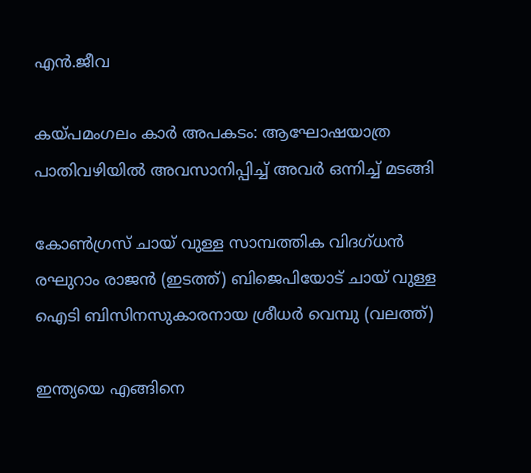എന്‍.ജീവ

കയ്‌പമംഗലം കാര്‍ അപകടം: ആഘോഷയാത്ര പാതിവഴിയില്‍ അവസാനിപ്പിച്ച് അവര്‍ ഒന്നിച്ച് മടങ്ങി

കോണ്‍ഗ്രസ് ചായ് വുള്ള സാമ്പത്തിക വിദഗ്ധന്‍ രഘുറാം രാജന്‍ (ഇടത്ത്) ബിജെപിയോട് ചായ് വുള്ള ഐടി ബിസിനസുകാരനായ ശ്രീധര്‍ വെമ്പു (വലത്ത്)

ഇന്ത്യയെ എങ്ങിനെ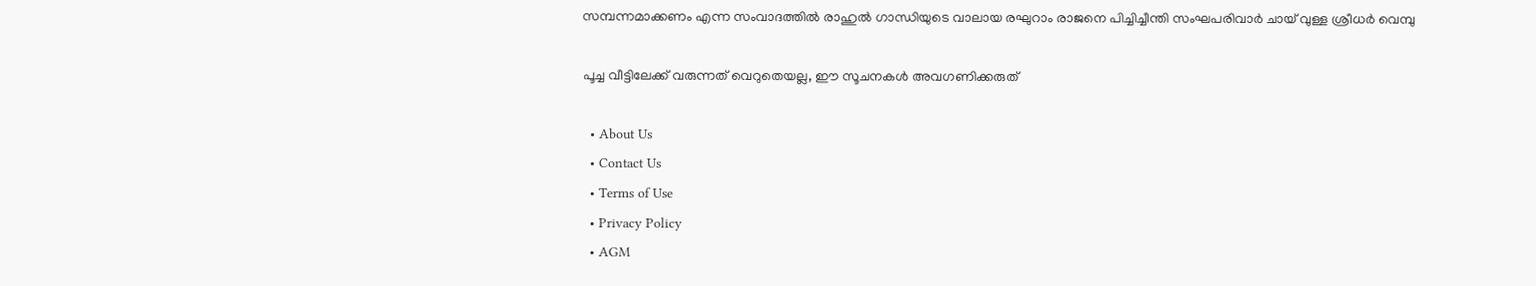സമ്പന്നമാക്കണം എന്ന സംവാദത്തില്‍ രാഹുല്‍ ഗാന്ധിയുടെ വാലായ രഘുറാം രാജനെ പിച്ചിച്ചീന്തി സംഘപരിവാര്‍ ചായ് വുള്ള ശ്രീധര്‍ വെമ്പു

പൂച്ച വീട്ടിലേക്ക് വരുന്നത് വെറുതെയല്ല, ഈ സൂചനകൾ അവഗണിക്കരുത്

  • About Us
  • Contact Us
  • Terms of Use
  • Privacy Policy
  • AGM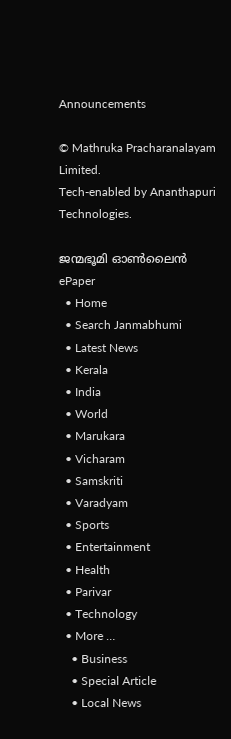Announcements

© Mathruka Pracharanalayam Limited.
Tech-enabled by Ananthapuri Technologies.

ജന്മഭൂമി ഓണ്‍ലൈന്‍
ePaper
  • Home
  • Search Janmabhumi
  • Latest News
  • Kerala
  • India
  • World
  • Marukara
  • Vicharam
  • Samskriti
  • Varadyam
  • Sports
  • Entertainment
  • Health
  • Parivar
  • Technology
  • More …
    • Business
    • Special Article
    • Local News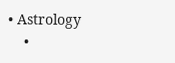• Astrology
    •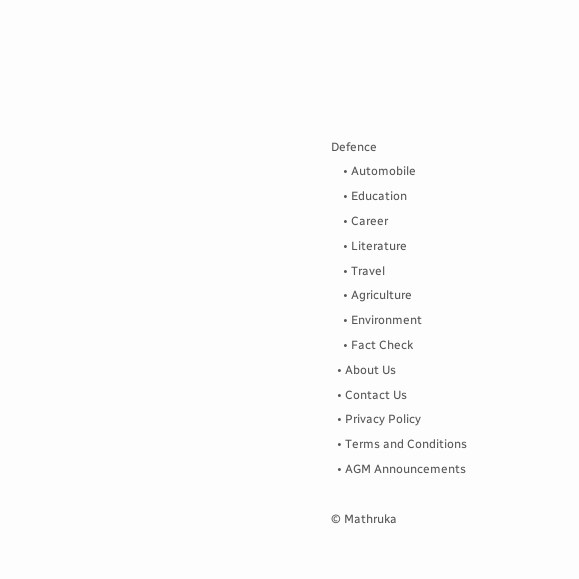Defence
    • Automobile
    • Education
    • Career
    • Literature
    • Travel
    • Agriculture
    • Environment
    • Fact Check
  • About Us
  • Contact Us
  • Privacy Policy
  • Terms and Conditions
  • AGM Announcements

© Mathruka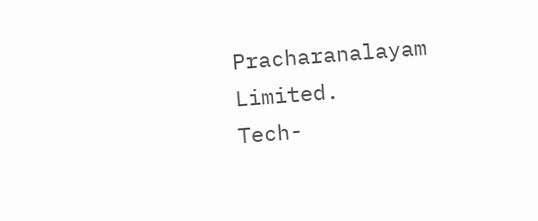Pracharanalayam Limited.
Tech-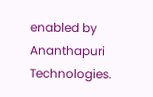enabled by Ananthapuri Technologies.